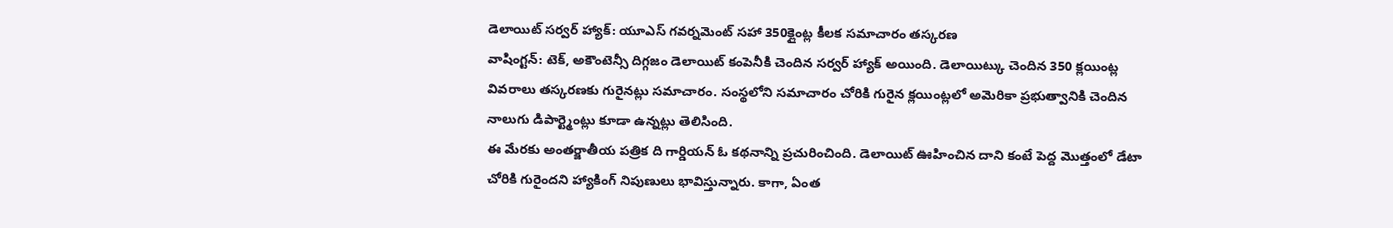డెలాయిట్ సర్వర్ హ్యాక్: యూఎస్ గవర్నమెంట్ సహా 350క్లైంట్ల కీలక సమాచారం తస్కరణ
వాషింగ్టన్: టెక్, అకౌంటెన్సీ దిగ్గజం డెలాయిట్ కంపెనీకి చెందిన సర్వర్ హ్యాక్ అయింది. డెలాయిట్కు చెందిన 350 క్లయింట్ల వివరాలు తస్కరణకు గురైనట్లు సమాచారం. సంస్థలోని సమాచారం చోరికి గురైన క్లయింట్లలో అమెరికా ప్రభుత్వానికి చెందిన నాలుగు డిపార్ట్మెంట్లు కూడా ఉన్నట్లు తెలిసింది.
ఈ మేరకు అంతర్జాతీయ పత్రిక ది గార్డియన్ ఓ కథనాన్ని ప్రచురించింది. డెలాయిట్ ఊహించిన దాని కంటే పెద్ద మొత్తంలో డేటా చోరికి గురైందని హ్యాకింగ్ నిపుణులు భావిస్తున్నారు. కాగా, ఏంత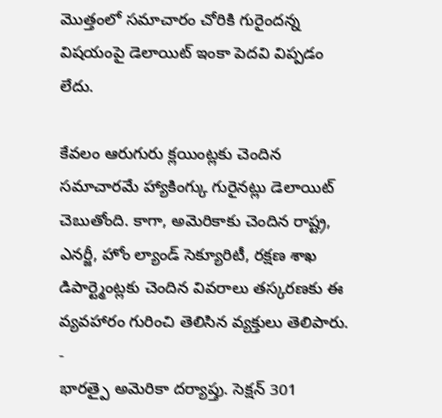మొత్తంలో సమాచారం చోరికి గురైందన్న విషయంపై డెలాయిట్ ఇంకా పెదవి విప్పడం లేదు.

కేవలం ఆరుగురు క్లయింట్లకు చెందిన సమాచారమే హ్యాకింగ్కు గురైనట్లు డెలాయిట్ చెబుతోంది. కాగా, అమెరికాకు చెందిన రాష్ట్ర, ఎనర్జీ, హోం ల్యాండ్ సెక్యూరిటీ, రక్షణ శాఖ డిపార్ట్మెంట్లకు చెందిన వివరాలు తస్కరణకు ఈ వ్యవహారం గురించి తెలిసిన వ్యక్తులు తెలిపారు.
-
భారత్పై అమెరికా దర్యాప్తు. సెక్షన్ 301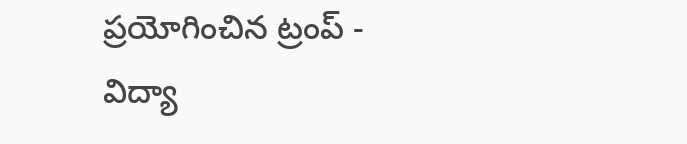ప్రయోగించిన ట్రంప్ -
విద్యా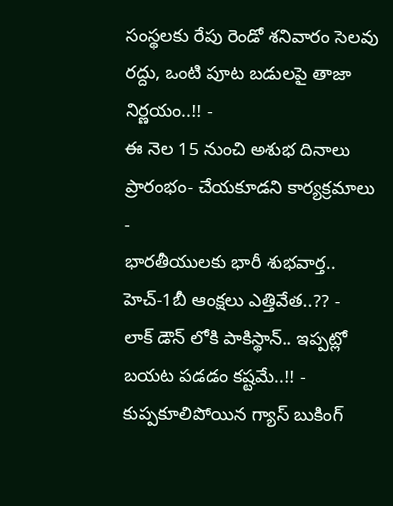సంస్థలకు రేపు రెండో శనివారం సెలవు రద్దు, ఒంటి పూట బడులపై తాజా నిర్ణయం..!! -
ఈ నెల 15 నుంచి అశుభ దినాలు ప్రారంభం- చేయకూడని కార్యక్రమాలు -
భారతీయులకు భారీ శుభవార్త.. హెచ్-1బీ ఆంక్షలు ఎత్తివేత..?? -
లాక్ డౌన్ లోకి పాకిస్థాన్.. ఇప్పట్లో బయట పడడం కష్టమే..!! -
కుప్పకూలిపోయిన గ్యాస్ బుకింగ్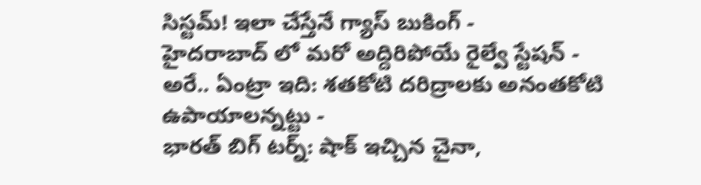సిస్టమ్! ఇలా చేస్తేనే గ్యాస్ బుకింగ్ -
హైదరాబాద్ లో మరో అద్దిరిపోయే రైల్వే స్టేషన్ -
అరే.. ఏంట్రా ఇది: శతకోటి దరిద్రాలకు అనంతకోటి ఉపాయాలన్నట్టు -
భారత్ బిగ్ టర్న్: షాక్ ఇచ్చిన చైనా,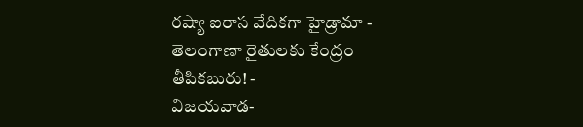రష్యా ఐరాస వేదికగా హైడ్రామా -
తెలంగాణా రైతులకు కేంద్రం తీపికబురు! -
విజయవాడ-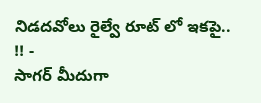నిడదవోలు రైల్వే రూట్ లో ఇకపై.. !! -
సాగర్ మీదుగా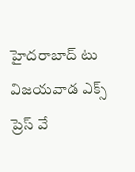హైదరాబాద్ టు విజయవాడ ఎక్స్ ప్రెస్ వే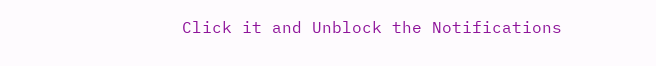Click it and Unblock the Notifications